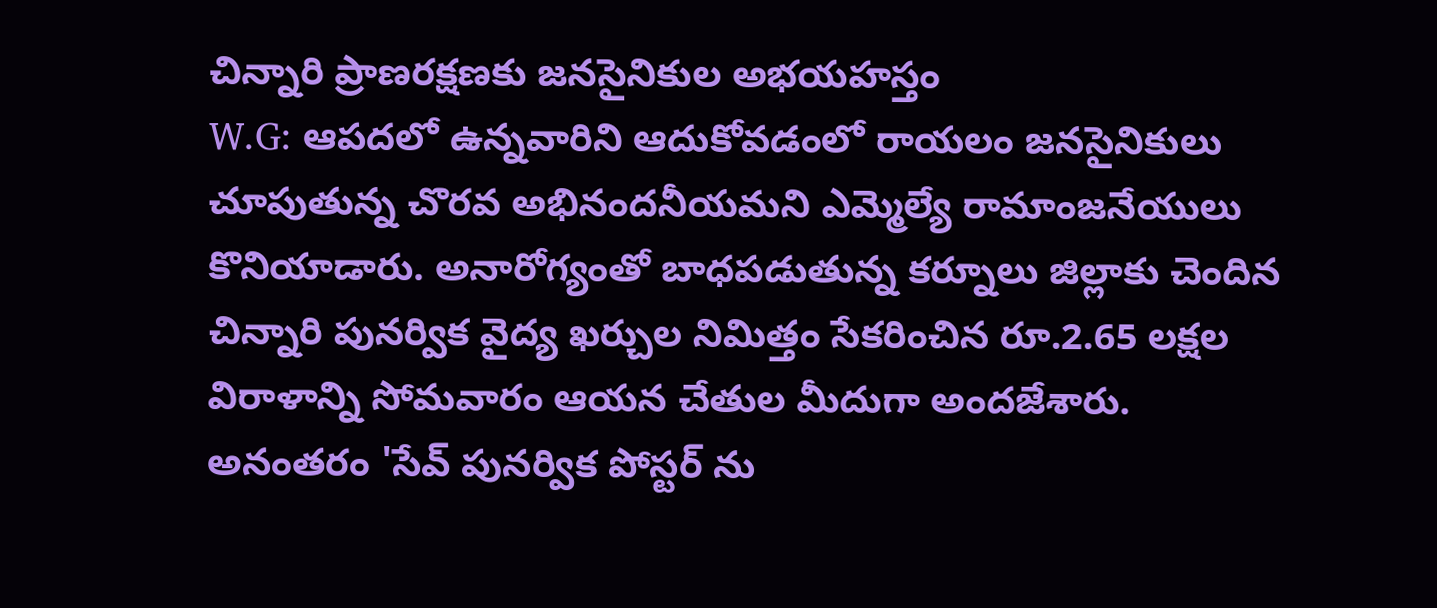చిన్నారి ప్రాణరక్షణకు జనసైనికుల అభయహస్తం
W.G: ఆపదలో ఉన్నవారిని ఆదుకోవడంలో రాయలం జనసైనికులు చూపుతున్న చొరవ అభినందనీయమని ఎమ్మెల్యే రామాంజనేయులు కొనియాడారు. అనారోగ్యంతో బాధపడుతున్న కర్నూలు జిల్లాకు చెందిన చిన్నారి పునర్విక వైద్య ఖర్చుల నిమిత్తం సేకరించిన రూ.2.65 లక్షల విరాళాన్ని సోమవారం ఆయన చేతుల మీదుగా అందజేశారు. అనంతరం 'సేవ్ పునర్విక పోస్టర్ ను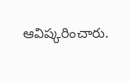ఆవిష్కరించారు.